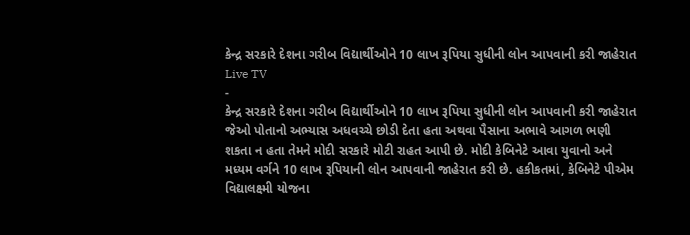કેન્દ્ર સરકારે દેશના ગરીબ વિદ્યાર્થીઓને 10 લાખ રૂપિયા સુધીની લોન આપવાની કરી જાહેરાત
Live TV
-
કેન્દ્ર સરકારે દેશના ગરીબ વિદ્યાર્થીઓને 10 લાખ રૂપિયા સુધીની લોન આપવાની કરી જાહેરાત
જેઓ પોતાનો અભ્યાસ અધવચ્ચે છોડી દેતા હતા અથવા પૈસાના અભાવે આગળ ભણી શકતા ન હતા તેમને મોદી સરકારે મોટી રાહત આપી છે. મોદી કેબિનેટે આવા યુવાનો અને મધ્યમ વર્ગને 10 લાખ રૂપિયાની લોન આપવાની જાહેરાત કરી છે. હકીકતમાં, કેબિનેટે પીએમ વિદ્યાલક્ષ્મી યોજના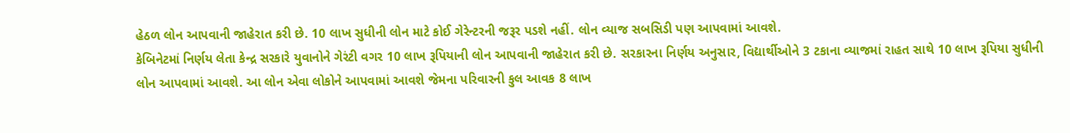હેઠળ લોન આપવાની જાહેરાત કરી છે. 10 લાખ સુધીની લોન માટે કોઈ ગેરેન્ટરની જરૂર પડશે નહીં. લોન વ્યાજ સબસિડી પણ આપવામાં આવશે.
કેબિનેટમાં નિર્ણય લેતા કેન્દ્ર સરકારે યુવાનોને ગેરંટી વગર 10 લાખ રૂપિયાની લોન આપવાની જાહેરાત કરી છે. સરકારના નિર્ણય અનુસાર, વિદ્યાર્થીઓને 3 ટકાના વ્યાજમાં રાહત સાથે 10 લાખ રૂપિયા સુધીની લોન આપવામાં આવશે. આ લોન એવા લોકોને આપવામાં આવશે જેમના પરિવારની કુલ આવક 8 લાખ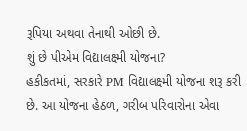રૂપિયા અથવા તેનાથી ઓછી છે.
શું છે પીએમ વિદ્યાલક્ષ્મી યોજના?
હકીકતમાં, સરકારે PM વિદ્યાલક્ષ્મી યોજના શરૂ કરી છે. આ યોજના હેઠળ, ગરીબ પરિવારોના એવા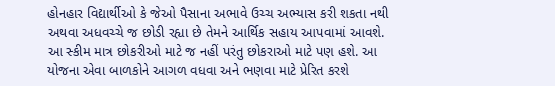હોનહાર વિદ્યાર્થીઓ કે જેઓ પૈસાના અભાવે ઉચ્ચ અભ્યાસ કરી શકતા નથી અથવા અધવચ્ચે જ છોડી રહ્યા છે તેમને આર્થિક સહાય આપવામાં આવશે. આ સ્કીમ માત્ર છોકરીઓ માટે જ નહીં પરંતુ છોકરાઓ માટે પણ હશે. આ યોજના એવા બાળકોને આગળ વધવા અને ભણવા માટે પ્રેરિત કરશે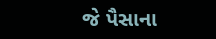જે પૈસાના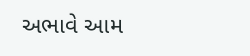અભાવે આમ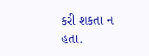કરી શકતા ન હતા.